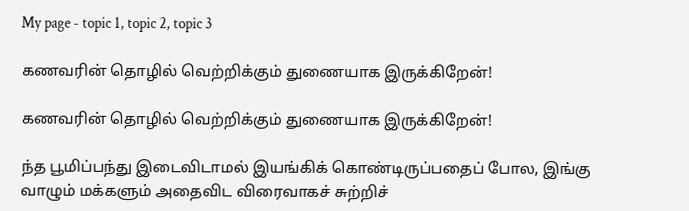My page - topic 1, topic 2, topic 3

கணவரின் தொழில் வெற்றிக்கும் துணையாக இருக்கிறேன்!

கணவரின் தொழில் வெற்றிக்கும் துணையாக இருக்கிறேன்!

ந்த பூமிப்பந்து இடைவிடாமல் இயங்கிக் கொண்டிருப்பதைப் போல, இங்கு வாழும் மக்களும் அதைவிட விரைவாகச் சுற்றிச்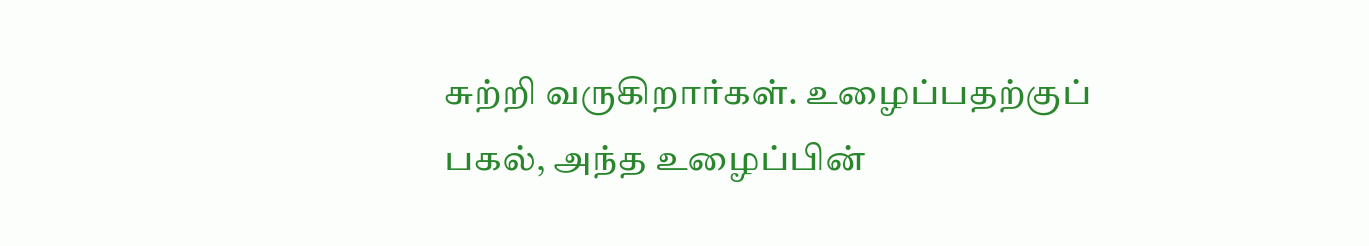சுற்றி வருகிறார்கள். உழைப்பதற்குப் பகல், அந்த உழைப்பின்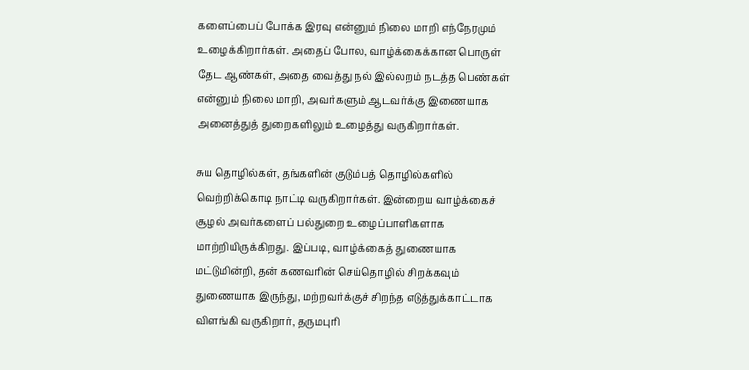களைப்பைப் போக்க இரவு என்னும் நிலை மாறி எந்நேரமும் உழைக்கிறார்கள். அதைப் போல, வாழ்க்கைக்கான பொருள் தேட ஆண்கள், அதை வைத்து நல் இல்லறம் நடத்த பெண்கள் என்னும் நிலை மாறி, அவர்களும் ஆடவர்க்கு இணையாக அனைத்துத் துறைகளிலும் உழைத்து வருகிறார்கள்.

சுய தொழில்கள், தங்களின் குடும்பத் தொழில்களில் வெற்றிக்கொடி நாட்டி வருகிறார்கள். இன்றைய வாழ்க்கைச் சூழல் அவர்களைப் பல்துறை உழைப்பாளிகளாக மாற்றியிருக்கிறது. இப்படி, வாழ்க்கைத் துணையாக மட்டுமின்றி, தன் கணவரின் செய்தொழில் சிறக்கவும் துணையாக இருந்து, மற்றவர்க்குச் சிறந்த எடுத்துக்காட்டாக விளங்கி வருகிறார், தருமபுரி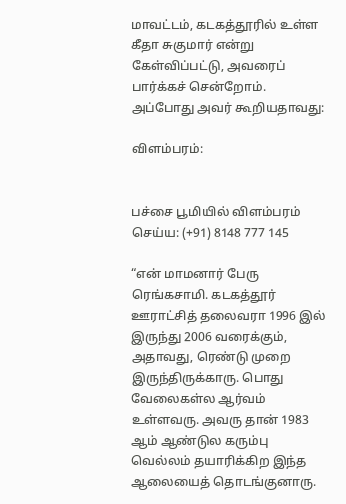மாவட்டம், கடகத்தூரில் உள்ள கீதா சுகுமார் என்று கேள்விப்பட்டு, அவரைப் பார்க்கச் சென்றோம். அப்போது அவர் கூறியதாவது:

விளம்பரம்:


பச்சை பூமியில் விளம்பரம் செய்ய: (+91) 8148 777 145

“என் மாமனார் பேரு ரெங்கசாமி. கடகத்தூர் ஊராட்சித் தலைவரா 1996 இல் இருந்து 2006 வரைக்கும், அதாவது, ரெண்டு முறை இருந்திருக்காரு. பொது வேலைகள்ல ஆர்வம் உள்ளவரு. அவரு தான் 1983 ஆம் ஆண்டுல கரும்பு வெல்லம் தயாரிக்கிற இந்த ஆலையைத் தொடங்குனாரு.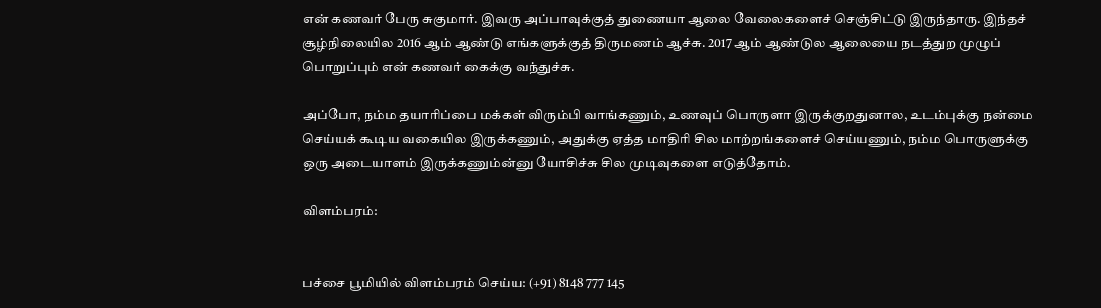என் கணவர் பேரு சுகுமார். இவரு அப்பாவுக்குத் துணையா ஆலை வேலைகளைச் செஞ்சிட்டு இருந்தாரு. இந்தச் சூழ்நிலையில 2016 ஆம் ஆண்டு எங்களுக்குத் திருமணம் ஆச்சு. 2017 ஆம் ஆண்டுல ஆலையை நடத்துற முழுப் பொறுப்பும் என் கணவர் கைக்கு வந்துச்சு.

அப்போ, நம்ம தயாரிப்பை மக்கள் விரும்பி வாங்கணும், உணவுப் பொருளா இருக்குறதுனால, உடம்புக்கு நன்மை செய்யக் கூடிய வகையில இருக்கணும், அதுக்கு ஏத்த மாதிரி சில மாற்றங்களைச் செய்யணும், நம்ம பொருளுக்கு ஒரு அடையாளம் இருக்கணும்ன்னு யோசிச்சு சில முடிவுகளை எடுத்தோம்.

விளம்பரம்:


பச்சை பூமியில் விளம்பரம் செய்ய: (+91) 8148 777 145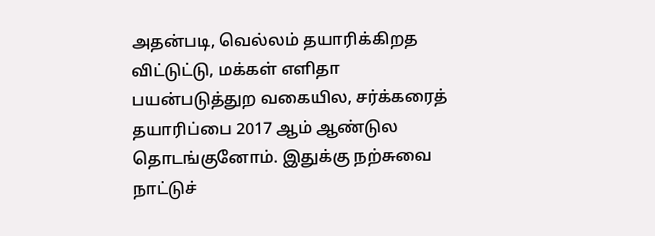அதன்படி, வெல்லம் தயாரிக்கிறத விட்டுட்டு, மக்கள் எளிதா பயன்படுத்துற வகையில, சர்க்கரைத் தயாரிப்பை 2017 ஆம் ஆண்டுல தொடங்குனோம். இதுக்கு நற்சுவை நாட்டுச்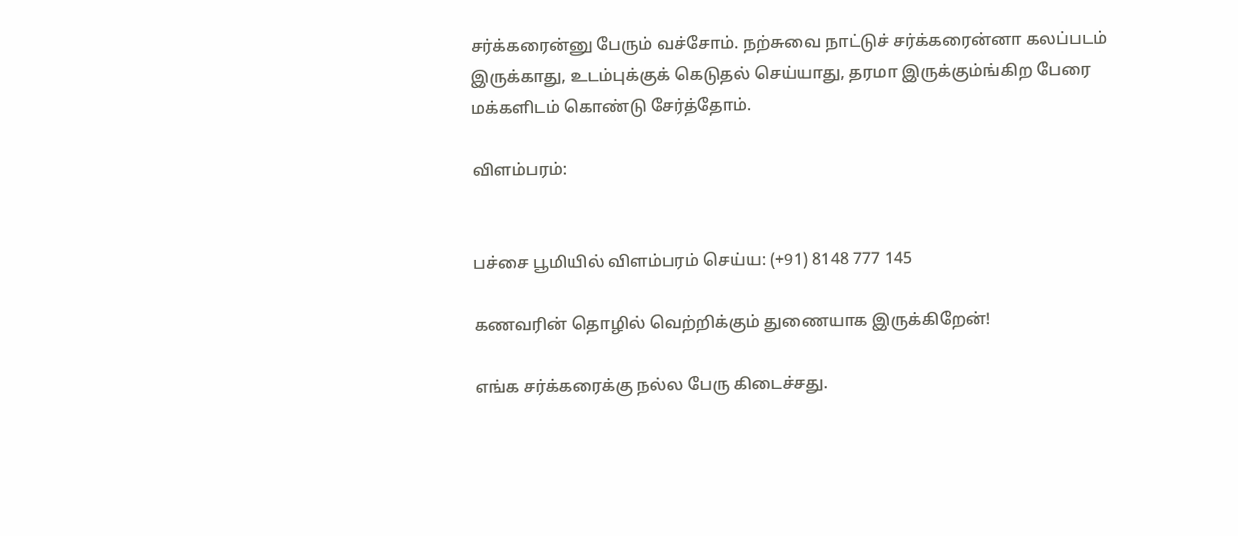சர்க்கரைன்னு பேரும் வச்சோம். நற்சுவை நாட்டுச் சர்க்கரைன்னா கலப்படம் இருக்காது, உடம்புக்குக் கெடுதல் செய்யாது, தரமா இருக்கும்ங்கிற பேரை மக்களிடம் கொண்டு சேர்த்தோம்.

விளம்பரம்:


பச்சை பூமியில் விளம்பரம் செய்ய: (+91) 8148 777 145

கணவரின் தொழில் வெற்றிக்கும் துணையாக இருக்கிறேன்!

எங்க சர்க்கரைக்கு நல்ல பேரு கிடைச்சது.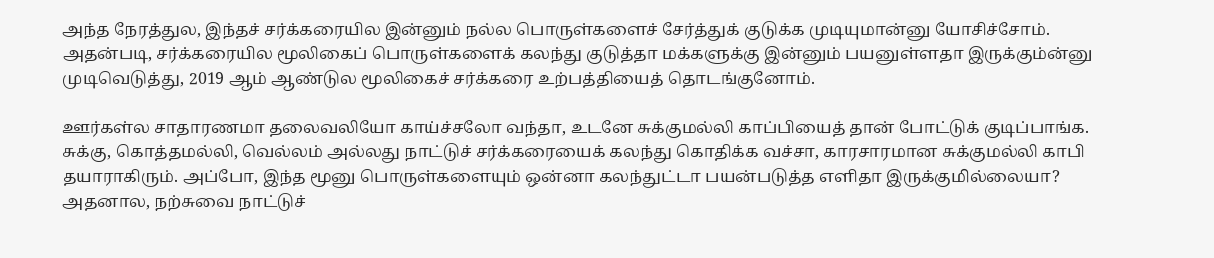அந்த நேரத்துல, இந்தச் சர்க்கரையில இன்னும் நல்ல பொருள்களைச் சேர்த்துக் குடுக்க முடியுமான்னு யோசிச்சோம். அதன்படி, சர்க்கரையில மூலிகைப் பொருள்களைக் கலந்து குடுத்தா மக்களுக்கு இன்னும் பயனுள்ளதா இருக்கும்ன்னு முடிவெடுத்து, 2019 ஆம் ஆண்டுல மூலிகைச் சர்க்கரை உற்பத்தியைத் தொடங்குனோம்.

ஊர்கள்ல சாதாரணமா தலைவலியோ காய்ச்சலோ வந்தா, உடனே சுக்குமல்லி காப்பியைத் தான் போட்டுக் குடிப்பாங்க. சுக்கு, கொத்தமல்லி, வெல்லம் அல்லது நாட்டுச் சர்க்கரையைக் கலந்து கொதிக்க வச்சா, காரசாரமான சுக்குமல்லி காபி தயாராகிரும். அப்போ, இந்த மூனு பொருள்களையும் ஒன்னா கலந்துட்டா பயன்படுத்த எளிதா இருக்குமில்லையா? அதனால, நற்சுவை நாட்டுச்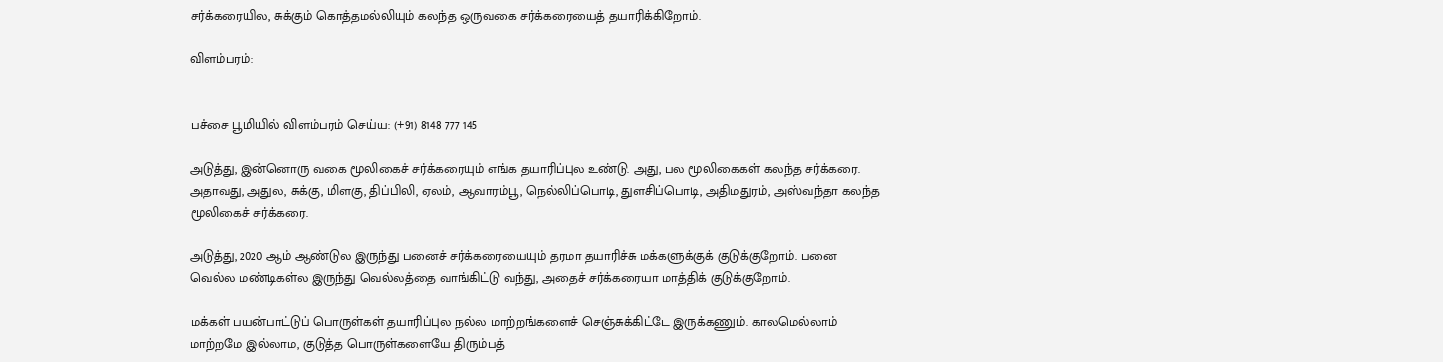சர்க்கரையில, சுக்கும் கொத்தமல்லியும் கலந்த ஒருவகை சர்க்கரையைத் தயாரிக்கிறோம்.

விளம்பரம்:


பச்சை பூமியில் விளம்பரம் செய்ய: (+91) 8148 777 145

அடுத்து, இன்னொரு வகை மூலிகைச் சர்க்கரையும் எங்க தயாரிப்புல உண்டு. அது, பல மூலிகைகள் கலந்த சர்க்கரை. அதாவது, அதுல, சுக்கு, மிளகு, திப்பிலி, ஏலம், ஆவாரம்பூ, நெல்லிப்பொடி, துளசிப்பொடி, அதிமதுரம், அஸ்வந்தா கலந்த மூலிகைச் சர்க்கரை.

அடுத்து, 2020 ஆம் ஆண்டுல இருந்து பனைச் சர்க்கரையையும் தரமா தயாரிச்சு மக்களுக்குக் குடுக்குறோம். பனை வெல்ல மண்டிகள்ல இருந்து வெல்லத்தை வாங்கிட்டு வந்து, அதைச் சர்க்கரையா மாத்திக் குடுக்குறோம்.

மக்கள் பயன்பாட்டுப் பொருள்கள் தயாரிப்புல நல்ல மாற்றங்களைச் செஞ்சுக்கிட்டே இருக்கணும். காலமெல்லாம் மாற்றமே இல்லாம, குடுத்த பொருள்களையே திரும்பத்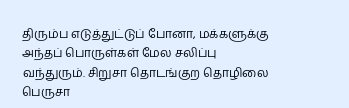திரும்ப எடுத்துட்டுப் போனா, மக்களுக்கு அந்தப் பொருள்கள் மேல சலிப்பு வந்துரும். சிறுசா தொடங்குற தொழிலை பெருசா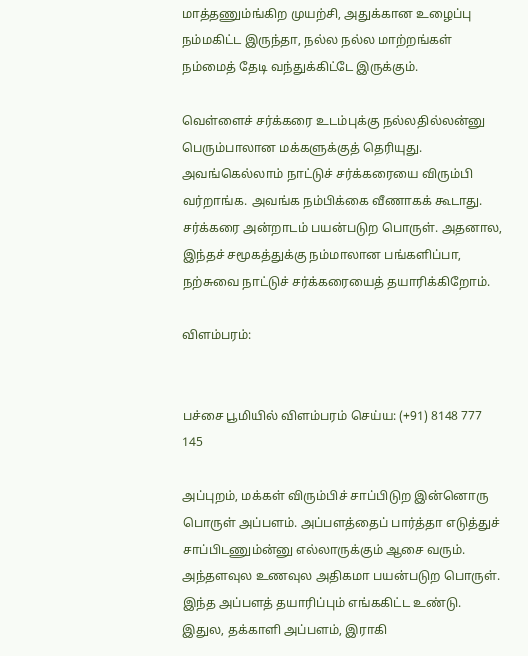மாத்தணும்ங்கிற முயற்சி, அதுக்கான உழைப்பு நம்மகிட்ட இருந்தா, நல்ல நல்ல மாற்றங்கள் நம்மைத் தேடி வந்துக்கிட்டே இருக்கும்.

வெள்ளைச் சர்க்கரை உடம்புக்கு நல்லதில்லன்னு பெரும்பாலான மக்களுக்குத் தெரியுது. அவங்கெல்லாம் நாட்டுச் சர்க்கரையை விரும்பி வர்றாங்க. அவங்க நம்பிக்கை வீணாகக் கூடாது. சர்க்கரை அன்றாடம் பயன்படுற பொருள். அதனால, இந்தச் சமூகத்துக்கு நம்மாலான பங்களிப்பா, நற்சுவை நாட்டுச் சர்க்கரையைத் தயாரிக்கிறோம்.

விளம்பரம்:


பச்சை பூமியில் விளம்பரம் செய்ய: (+91) 8148 777 145

அப்புறம், மக்கள் விரும்பிச் சாப்பிடுற இன்னொரு பொருள் அப்பளம். அப்பளத்தைப் பார்த்தா எடுத்துச் சாப்பிடணும்ன்னு எல்லாருக்கும் ஆசை வரும். அந்தளவுல உணவுல அதிகமா பயன்படுற பொருள். இந்த அப்பளத் தயாரிப்பும் எங்ககிட்ட உண்டு. இதுல, தக்காளி அப்பளம், இராகி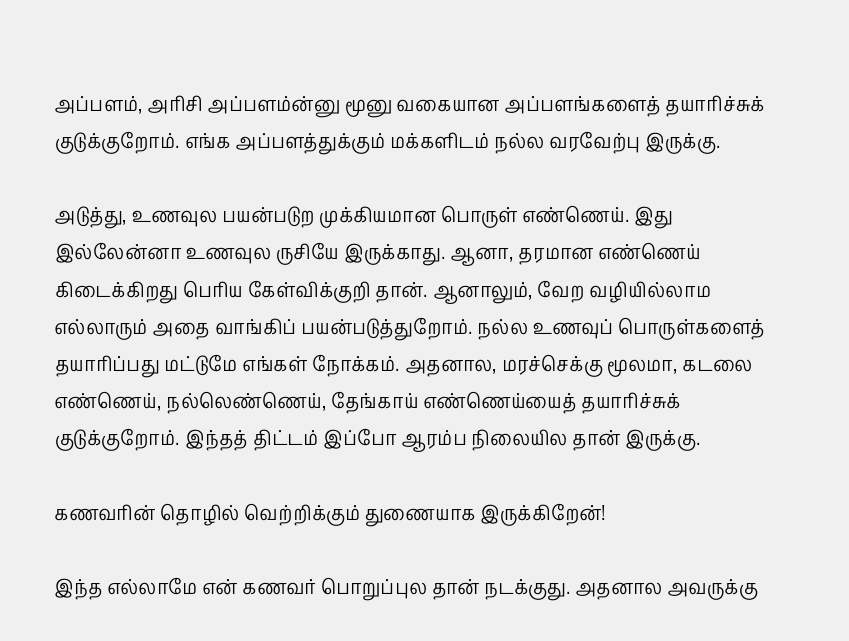அப்பளம், அரிசி அப்பளம்ன்னு மூனு வகையான அப்பளங்களைத் தயாரிச்சுக் குடுக்குறோம். எங்க அப்பளத்துக்கும் மக்களிடம் நல்ல வரவேற்பு இருக்கு.

அடுத்து, உணவுல பயன்படுற முக்கியமான பொருள் எண்ணெய். இது இல்லேன்னா உணவுல ருசியே இருக்காது. ஆனா, தரமான எண்ணெய் கிடைக்கிறது பெரிய கேள்விக்குறி தான். ஆனாலும், வேற வழியில்லாம எல்லாரும் அதை வாங்கிப் பயன்படுத்துறோம். நல்ல உணவுப் பொருள்களைத் தயாரிப்பது மட்டுமே எங்கள் நோக்கம். அதனால, மரச்செக்கு மூலமா, கடலை எண்ணெய், நல்லெண்ணெய், தேங்காய் எண்ணெய்யைத் தயாரிச்சுக் குடுக்குறோம். இந்தத் திட்டம் இப்போ ஆரம்ப நிலையில தான் இருக்கு.

கணவரின் தொழில் வெற்றிக்கும் துணையாக இருக்கிறேன்!

இந்த எல்லாமே என் கணவர் பொறுப்புல தான் நடக்குது. அதனால அவருக்கு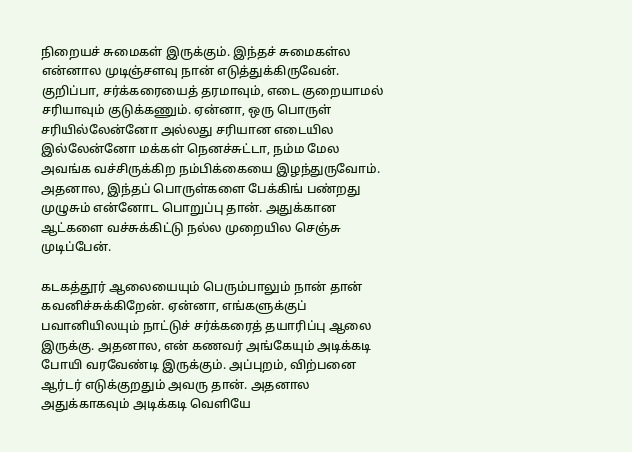நிறையச் சுமைகள் இருக்கும். இந்தச் சுமைகள்ல என்னால முடிஞ்சளவு நான் எடுத்துக்கிருவேன். குறிப்பா, சர்க்கரையைத் தரமாவும், எடை குறையாமல் சரியாவும் குடுக்கணும். ஏன்னா, ஒரு பொருள் சரியில்லேன்னோ அல்லது சரியான எடையில இல்லேன்னோ மக்கள் நெனச்சுட்டா, நம்ம மேல அவங்க வச்சிருக்கிற நம்பிக்கையை இழந்துருவோம். அதனால, இந்தப் பொருள்களை பேக்கிங் பண்றது முழுசும் என்னோட பொறுப்பு தான். அதுக்கான ஆட்களை வச்சுக்கிட்டு நல்ல முறையில செஞ்சு முடிப்பேன்.

கடகத்தூர் ஆலையையும் பெரும்பாலும் நான் தான் கவனிச்சுக்கிறேன். ஏன்னா, எங்களுக்குப் பவானியிலயும் நாட்டுச் சர்க்கரைத் தயாரிப்பு ஆலை இருக்கு. அதனால, என் கணவர் அங்கேயும் அடிக்கடி போயி வரவேண்டி இருக்கும். அப்புறம், விற்பனை ஆர்டர் எடுக்குறதும் அவரு தான். அதனால அதுக்காகவும் அடிக்கடி வெளியே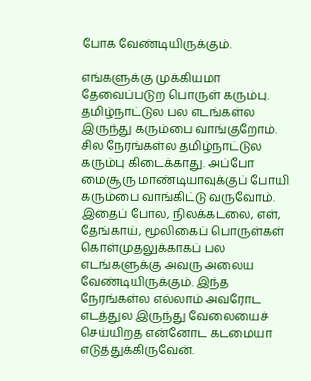போக வேண்டியிருக்கும்.

எங்களுக்கு முக்கியமா தேவைப்படுற பொருள் கரும்பு. தமிழ்நாட்டுல பல எடங்கள்ல இருந்து கரும்பை வாங்குறோம். சில நேரங்கள்ல தமிழ்நாட்டுல கரும்பு கிடைக்காது. அப்போ மைசூரு மாண்டியாவுக்குப் போயி கரும்பை வாங்கிட்டு வருவோம். இதைப் போல, நிலக்கடலை, எள், தேங்காய், மூலிகைப் பொருள்கள் கொள்முதலுக்காகப் பல எடங்களுக்கு அவரு அலைய வேண்டியிருக்கும். இந்த நேரங்கள்ல எல்லாம் அவரோட எடத்துல இருந்து வேலையைச் செய்யிறத என்னோட கடமையா எடுத்துக்கிருவேன்.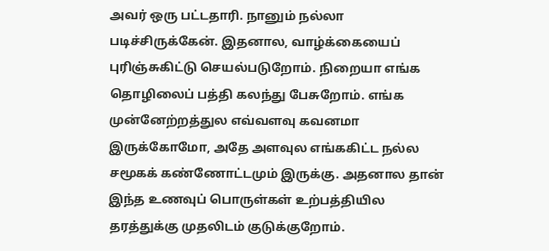அவர் ஒரு பட்டதாரி. நானும் நல்லா படிச்சிருக்கேன். இதனால, வாழ்க்கையைப் புரிஞ்சுகிட்டு செயல்படுறோம். நிறையா எங்க தொழிலைப் பத்தி கலந்து பேசுறோம். எங்க முன்னேற்றத்துல எவ்வளவு கவனமா இருக்கோமோ, அதே அளவுல எங்ககிட்ட நல்ல சமூகக் கண்ணோட்டமும் இருக்கு. அதனால தான் இந்த உணவுப் பொருள்கள் உற்பத்தியில தரத்துக்கு முதலிடம் குடுக்குறோம்.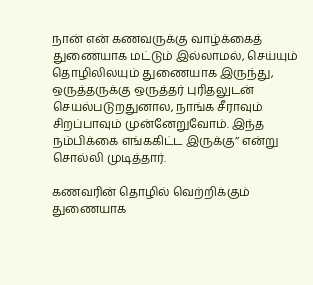நான் என் கணவருக்கு வாழ்க்கைத் துணையாக மட்டும் இல்லாமல், செய்யும் தொழிலிலயும் துணையாக இருந்து, ஒருத்தருக்கு ஒருத்தர் புரிதலுடன் செயல்படுறதுனால, நாங்க சீராவும் சிறப்பாவும் முன்னேறுவோம். இந்த நம்பிக்கை எங்ககிட்ட இருக்கு’’ என்று சொல்லி முடித்தார்.

கணவரின் தொழில் வெற்றிக்கும் துணையாக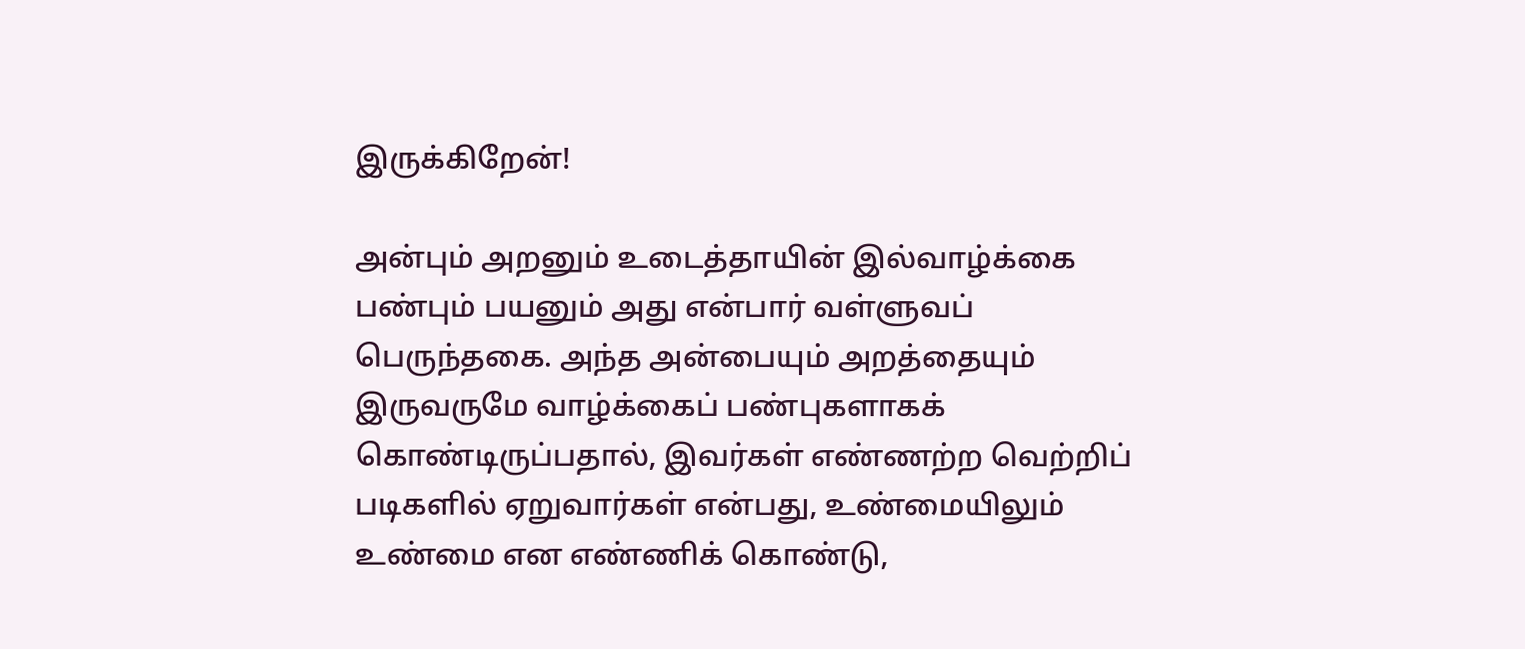இருக்கிறேன்!

அன்பும் அறனும் உடைத்தாயின் இல்வாழ்க்கை பண்பும் பயனும் அது என்பார் வள்ளுவப் பெருந்தகை. அந்த அன்பையும் அறத்தையும் இருவருமே வாழ்க்கைப் பண்புகளாகக் கொண்டிருப்பதால், இவர்கள் எண்ணற்ற வெற்றிப் படிகளில் ஏறுவார்கள் என்பது, உண்மையிலும் உண்மை என எண்ணிக் கொண்டு,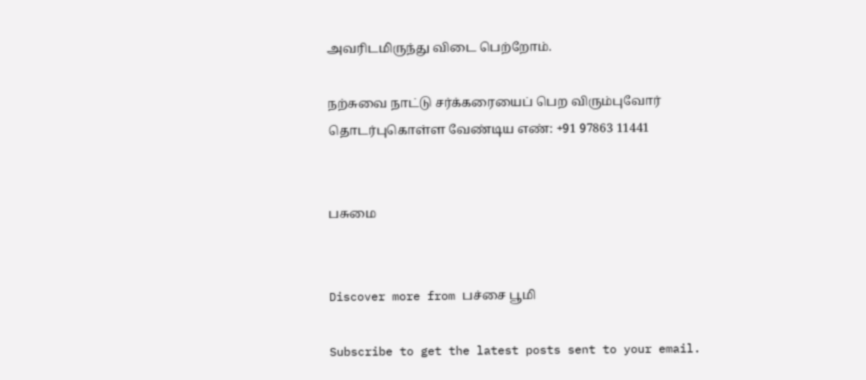அவரிடமிருந்து விடை பெற்றோம்.

நற்சுவை நாட்டு சர்க்கரையைப் பெற விரும்புவோர் தொடர்புகொள்ள வேண்டிய எண்: +91 97863 11441


பசுமை


Discover more from பச்சை பூமி

Subscribe to get the latest posts sent to your email.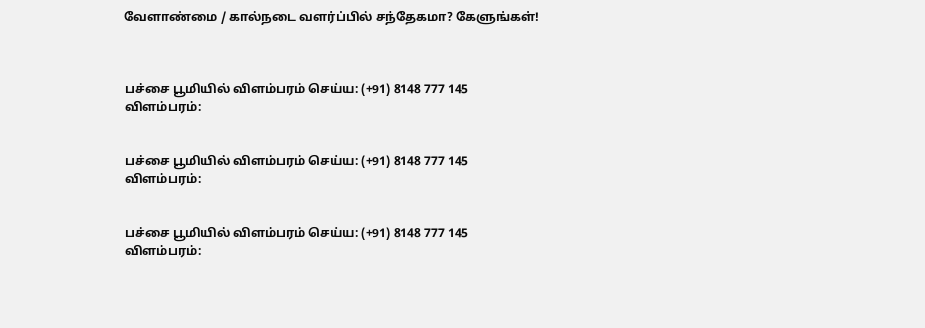வேளாண்மை / கால்நடை வளர்ப்பில் சந்தேகமா? கேளுங்கள்!



பச்சை பூமியில் விளம்பரம் செய்ய: (+91) 8148 777 145
விளம்பரம்:


பச்சை பூமியில் விளம்பரம் செய்ய: (+91) 8148 777 145
விளம்பரம்:


பச்சை பூமியில் விளம்பரம் செய்ய: (+91) 8148 777 145
விளம்பரம்: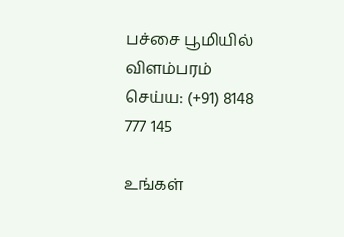பச்சை பூமியில் விளம்பரம் செய்ய: (+91) 8148 777 145

உங்கள்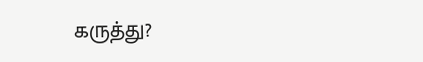கருத்து?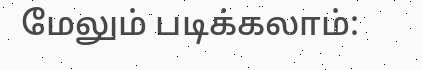மேலும் படிக்கலாம்: